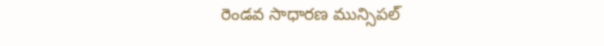రెండవ సాధారణ మున్సిపల్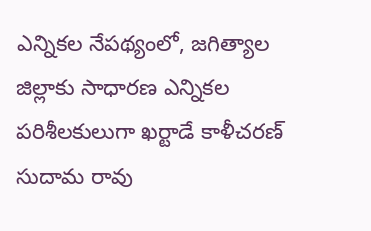ఎన్నికల నేపథ్యంలో, జగిత్యాల జిల్లాకు సాధారణ ఎన్నికల పరిశీలకులుగా ఖర్టాడే కాళీచరణ్ సుదామ రావు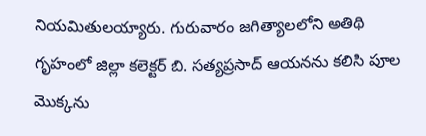నియమితులయ్యారు. గురువారం జగిత్యాలలోని అతిథి గృహంలో జిల్లా కలెక్టర్ బి. సత్యప్రసాద్ ఆయనను కలిసి పూల మొక్కను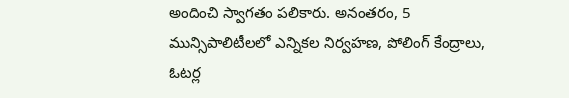అందించి స్వాగతం పలికారు. అనంతరం, 5 మున్సిపాలిటీలలో ఎన్నికల నిర్వహణ, పోలింగ్ కేంద్రాలు, ఓటర్ల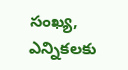సంఖ్య, ఎన్నికలకు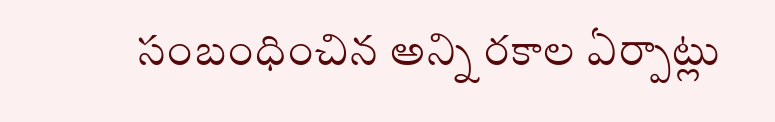సంబంధించిన అన్ని రకాల ఏర్పాట్లు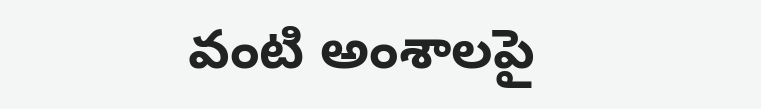వంటి అంశాలపై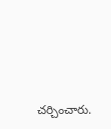చర్చించారు.